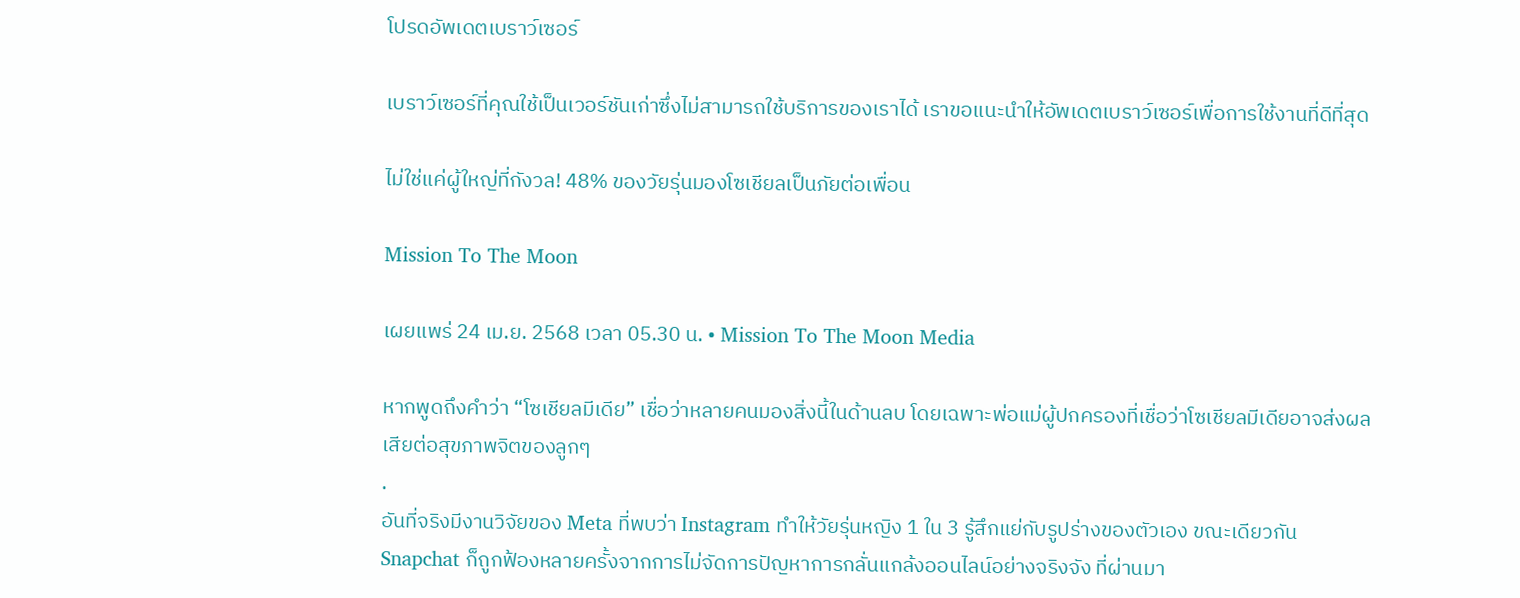โปรดอัพเดตเบราว์เซอร์

เบราว์เซอร์ที่คุณใช้เป็นเวอร์ชันเก่าซึ่งไม่สามารถใช้บริการของเราได้ เราขอแนะนำให้อัพเดตเบราว์เซอร์เพื่อการใช้งานที่ดีที่สุด

ไม่ใช่แค่ผู้ใหญ่ที่กังวล! 48% ของวัยรุ่นมองโซเชียลเป็นภัยต่อเพื่อน

Mission To The Moon

เผยแพร่ 24 เม.ย. 2568 เวลา 05.30 น. • Mission To The Moon Media

หากพูดถึงคำว่า “โซเชียลมีเดีย” เชื่อว่าหลายคนมองสิ่งนี้ในด้านลบ โดยเฉพาะพ่อแม่ผู้ปกครองที่เชื่อว่าโซเชียลมีเดียอาจส่งผลเสียต่อสุขภาพจิตของลูกๆ
.
อันที่จริงมีงานวิจัยของ Meta ที่พบว่า Instagram ทำให้วัยรุ่นหญิง 1 ใน 3 รู้สึกแย่กับรูปร่างของตัวเอง ขณะเดียวกัน Snapchat ก็ถูกฟ้องหลายครั้งจากการไม่จัดการปัญหาการกลั่นแกล้งออนไลน์อย่างจริงจัง ที่ผ่านมา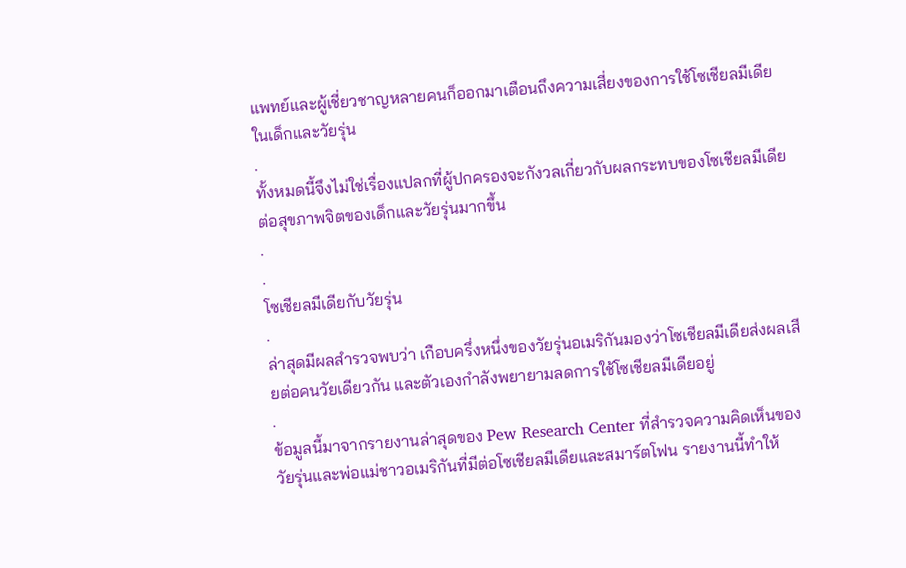แพทย์และผู้เชี่ยวชาญหลายคนก็ออกมาเตือนถึงความเสี่ยงของการใช้โซเชียลมีเดียในเด็กและวัยรุ่น
.
ทั้งหมดนี้จึงไม่ใช่เรื่องแปลกที่ผู้ปกครองจะกังวลเกี่ยวกับผลกระทบของโซเชียลมีเดียต่อสุขภาพจิตของเด็กและวัยรุ่นมากขึ้น
.
.
โซเชียลมีเดียกับวัยรุ่น
.
ล่าสุดมีผลสำรวจพบว่า เกือบครึ่งหนึ่งของวัยรุ่นอเมริกันมองว่าโซเชียลมีเดียส่งผลเสียต่อคนวัยเดียวกัน และตัวเองกำลังพยายามลดการใช้โซเชียลมีเดียอยู่
.
ข้อมูลนี้มาจากรายงานล่าสุดของ Pew Research Center ที่สำรวจความคิดเห็นของวัยรุ่นและพ่อแม่ชาวอเมริกันที่มีต่อโซเชียลมีเดียและสมาร์ตโฟน รายงานนี้ทำให้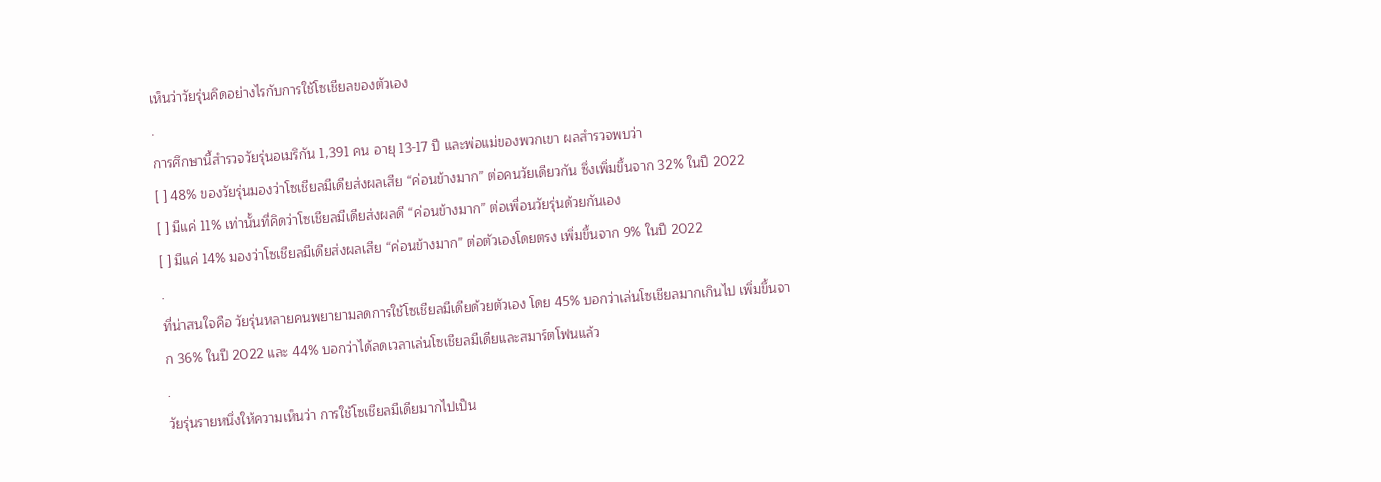เห็นว่าวัยรุ่นคิดอย่างไรกับการใช้โซเชียลของตัวเอง
.
การศึกษานี้สำรวจวัยรุ่นอเมริกัน 1,391 คน อายุ 13-17 ปี และพ่อแม่ของพวกเขา ผลสำรวจพบว่า
[ ] 48% ของวัยรุ่นมองว่าโซเชียลมีเดียส่งผลเสีย “ค่อนข้างมาก” ต่อคนวัยเดียวกัน ซึ่งเพิ่มขึ้นจาก 32% ในปี 2022
[ ] มีแค่ 11% เท่านั้นที่คิดว่าโซเชียลมีเดียส่งผลดี “ค่อนข้างมาก” ต่อเพื่อนวัยรุ่นด้วยกันเอง
[ ] มีแค่ 14% มองว่าโซเชียลมีเดียส่งผลเสีย “ค่อนข้างมาก” ต่อตัวเองโดยตรง เพิ่มขึ้นจาก 9% ในปี 2022
.
ที่น่าสนใจคือ วัยรุ่นหลายคนพยายามลดการใช้โซเชียลมีเดียด้วยตัวเอง โดย 45% บอกว่าเล่นโซเชียลมากเกินไป เพิ่มขึ้นจาก 36% ในปี 2022 และ 44% บอกว่าได้ลดเวลาเล่นโซเชียลมีเดียและสมาร์ตโฟนแล้ว
.
วัยรุ่นรายหนึ่งให้ความเห็นว่า การใช้โซเชียลมีเดียมากไปเป็น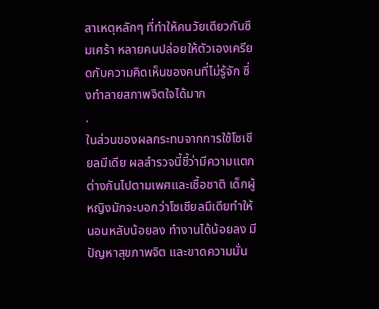สาเหตุหลักๆ ที่ทำให้คนวัยเดียวกันซึมเศร้า หลายคนปล่อยให้ตัวเองเครียดกับความคิดเห็นของคนที่ไม่รู้จัก ซึ่งทำลายสภาพจิตใจได้มาก
.
ในส่วนของผลกระทบจากการใช้โซเชียลมีเดีย ผลสำรวจนี้ชี้ว่ามีความแตกต่างกันไปตามเพศและเชื้อชาติ เด็กผู้หญิงมักจะบอกว่าโซเชียลมีเดียทำให้นอนหลับน้อยลง ทำงานได้น้อยลง มีปัญหาสุขภาพจิต และขาดความมั่น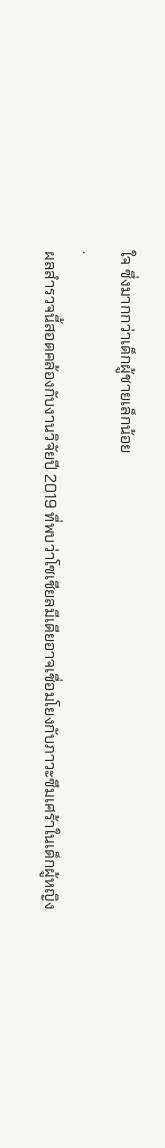ใจ ซึ่งมากกว่าเด็กผู้ชายเล็กน้อย
.
ผลสำรวจนี้สอดคล้องกับงานวิจัยปี 2019 ที่พบว่าโซเชียลมีเดียอาจเชื่อมโยงกับภาวะซึมเศร้าในเด็กผู้หญิง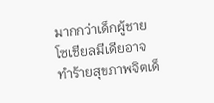มากกว่าเด็กผู้ชาย โซเชียลมีเดียอาจทำร้ายสุขภาพจิตเด็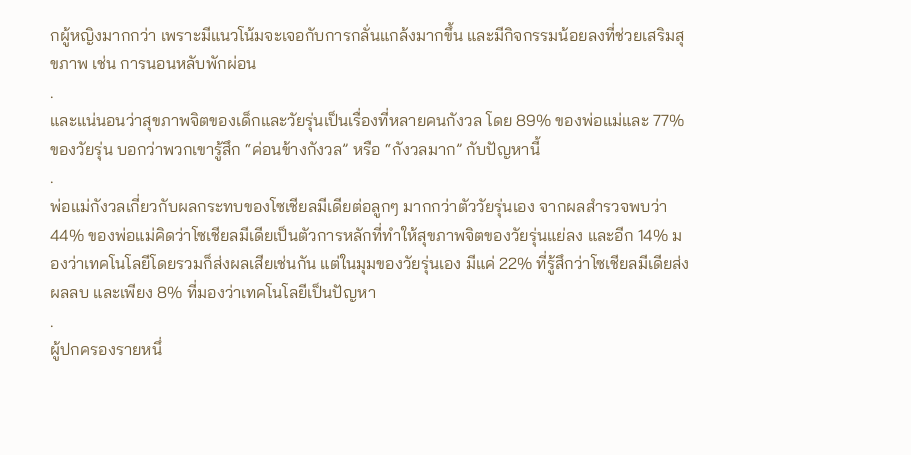กผู้หญิงมากกว่า เพราะมีแนวโน้มจะเจอกับการกลั่นแกล้งมากขึ้น และมีกิจกรรมน้อยลงที่ช่วยเสริมสุขภาพ เช่น การนอนหลับพักผ่อน
.
และแน่นอนว่าสุขภาพจิตของเด็กและวัยรุ่นเป็นเรื่องที่หลายคนกังวล โดย 89% ของพ่อแม่และ 77% ของวัยรุ่น บอกว่าพวกเขารู้สึก “ค่อนข้างกังวล” หรือ “กังวลมาก” กับปัญหานี้
.
พ่อแม่กังวลเกี่ยวกับผลกระทบของโซเชียลมีเดียต่อลูกๆ มากกว่าตัววัยรุ่นเอง จากผลสำรวจพบว่า 44% ของพ่อแม่คิดว่าโซเชียลมีเดียเป็นตัวการหลักที่ทำให้สุขภาพจิตของวัยรุ่นแย่ลง และอีก 14% มองว่าเทคโนโลยีโดยรวมก็ส่งผลเสียเช่นกัน แต่ในมุมของวัยรุ่นเอง มีแค่ 22% ที่รู้สึกว่าโซเชียลมีเดียส่งผลลบ และเพียง 8% ที่มองว่าเทคโนโลยีเป็นปัญหา
.
ผู้ปกครองรายหนึ่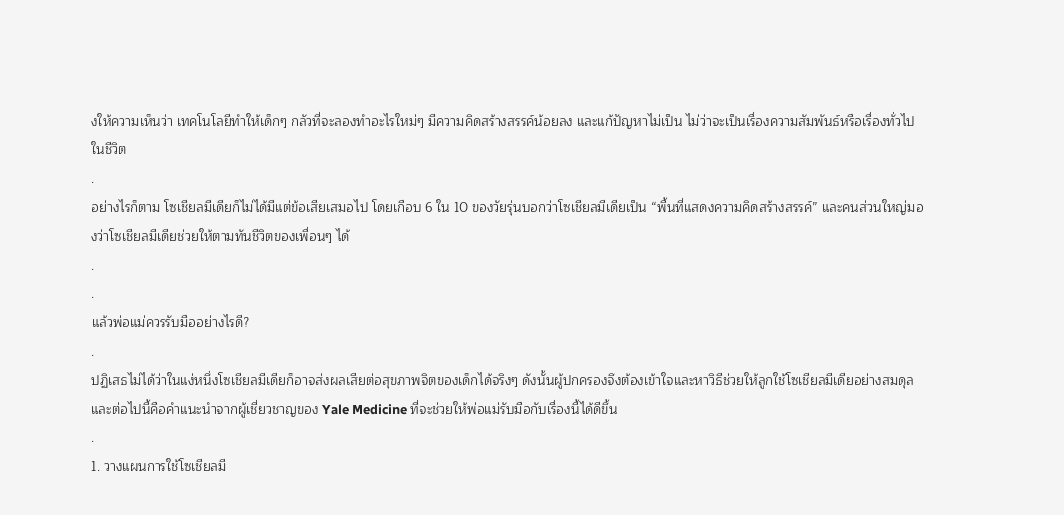งให้ความเห็นว่า เทคโนโลยีทำให้เด็กๆ กลัวที่จะลองทำอะไรใหม่ๆ มีความคิดสร้างสรรค์น้อยลง และแก้ปัญหาไม่เป็น ไม่ว่าจะเป็นเรื่องความสัมพันธ์หรือเรื่องทั่วไปในชีวิต
.
อย่างไรก็ตาม โซเชียลมีเดียก็ไม่ได้มีแต่ข้อเสียเสมอไป โดยเกือบ 6 ใน 10 ของวัยรุ่นบอกว่าโซเชียลมีเดียเป็น “พื้นที่แสดงความคิดสร้างสรรค์” และคนส่วนใหญ่มองว่าโซเชียลมีเดียช่วยให้ตามทันชีวิตของเพื่อนๆ ได้
.
.
แล้วพ่อแม่ควรรับมืออย่างไรดี?
.
ปฏิเสธไม่ได้ว่าในแง่หนึ่งโซเชียลมีเดียก็อาจส่งผลเสียต่อสุขภาพจิตของเด็กได้จริงๆ ดังนั้นผู้ปกครองจึงต้องเข้าใจและหาวิธีช่วยให้ลูกใช้โซเชียลมีเดียอย่างสมดุล และต่อไปนี้คือคำแนะนำจากผู้เชี่ยวชาญของ Yale Medicine ที่จะช่วยให้พ่อแม่รับมือกับเรื่องนี้ได้ดีขึ้น
.
1. วางแผนการใช้โซเชียลมี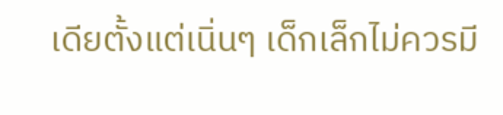เดียตั้งแต่เนิ่นๆ เด็กเล็กไม่ควรมี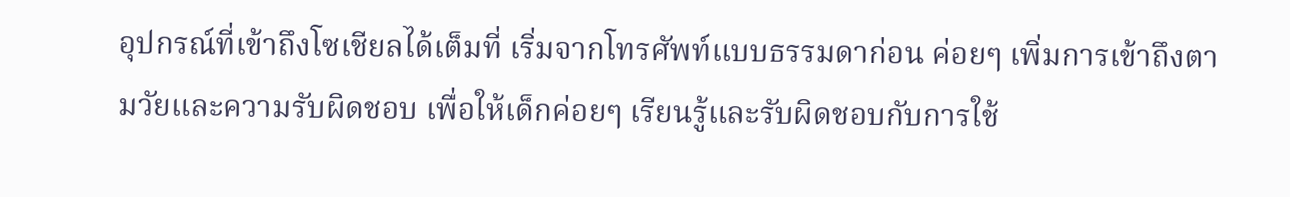อุปกรณ์ที่เข้าถึงโซเชียลได้เต็มที่ เริ่มจากโทรศัพท์แบบธรรมดาก่อน ค่อยๆ เพิ่มการเข้าถึงตามวัยและความรับผิดชอบ เพื่อให้เด็กค่อยๆ เรียนรู้และรับผิดชอบกับการใช้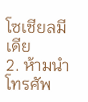โซเชียลมีเดีย
2. ห้ามนำโทรศัพ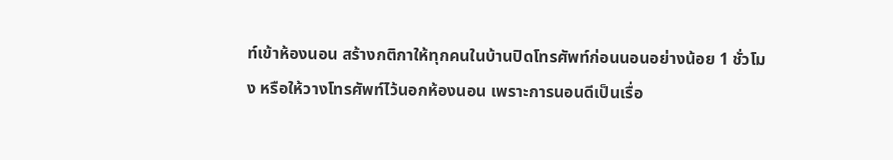ท์เข้าห้องนอน สร้างกติกาให้ทุกคนในบ้านปิดโทรศัพท์ก่อนนอนอย่างน้อย 1 ชั่วโมง หรือให้วางโทรศัพท์ไว้นอกห้องนอน เพราะการนอนดีเป็นเรื่อ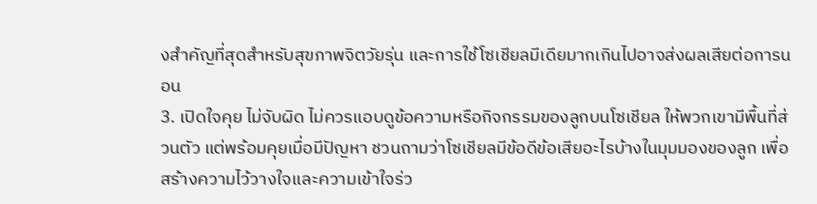งสำคัญที่สุดสำหรับสุขภาพจิตวัยรุ่น และการใช้โซเชียลมีเดียมากเกินไปอาจส่งผลเสียต่อการนอน
3. เปิดใจคุย ไม่จับผิด ไม่ควรแอบดูข้อความหรือกิจกรรมของลูกบนโซเชียล ให้พวกเขามีพื้นที่ส่วนตัว แต่พร้อมคุยเมื่อมีปัญหา ชวนถามว่าโซเชียลมีข้อดีข้อเสียอะไรบ้างในมุมมองของลูก เพื่อสร้างความไว้วางใจและความเข้าใจร่ว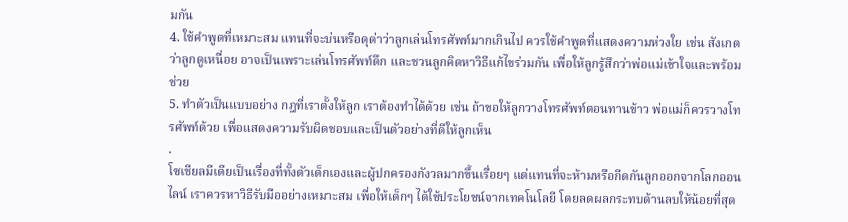มกัน
4. ใช้คำพูดที่เหมาะสม แทนที่จะบ่นหรือดุด่าว่าลูกเล่นโทรศัพท์มากเกินไป ควรใช้คำพูดที่แสดงความห่วงใย เช่น สังเกตว่าลูกดูเหนื่อย อาจเป็นเพราะเล่นโทรศัพท์ดึก และชวนลูกคิดหาวิธีแก้ไขร่วมกัน เพื่อให้ลูกรู้สึกว่าพ่อแม่เข้าใจและพร้อมช่วย
5. ทำตัวเป็นแบบอย่าง กฎที่เราตั้งให้ลูก เราต้องทำได้ด้วย เช่น ถ้าขอให้ลูกวางโทรศัพท์ตอนทานข้าว พ่อแม่ก็ควรวางโทรศัพท์ด้วย เพื่อแสดงความรับผิดชอบและเป็นตัวอย่างที่ดีให้ลูกเห็น
.
โซเชียลมีเดียเป็นเรื่องที่ทั้งตัวเด็กเองและผู้ปกครองกังวลมากขึ้นเรื่อยๆ แต่แทนที่จะห้ามหรือกีดกันลูกออกจากโลกออนไลน์ เราควรหาวิธีรับมืออย่างเหมาะสม เพื่อให้เด็กๆ ได้ใช้ประโยชน์จากเทคโนโลยี โดยลดผลกระทบด้านลบให้น้อยที่สุด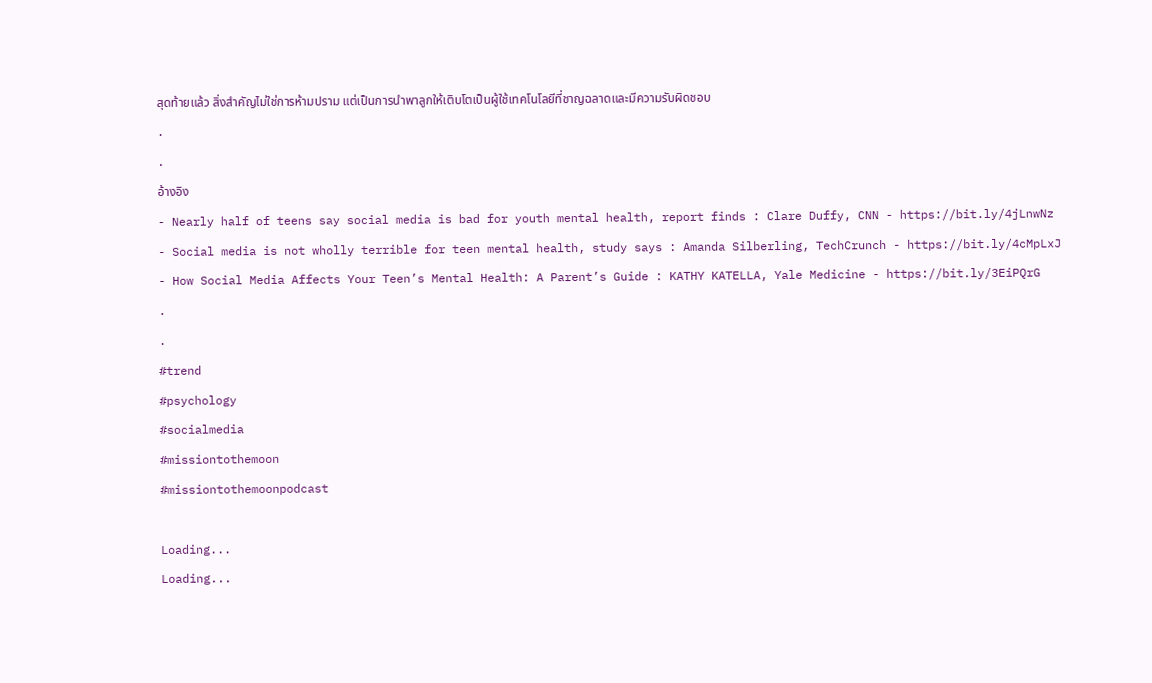สุดท้ายแล้ว สิ่งสำคัญไม่ใช่การห้ามปราม แต่เป็นการนำพาลูกให้เติบโตเป็นผู้ใช้เทคโนโลยีที่ชาญฉลาดและมีความรับผิดชอบ
.
.
อ้างอิง
- Nearly half of teens say social media is bad for youth mental health, report finds : Clare Duffy, CNN - https://bit.ly/4jLnwNz
- Social media is not wholly terrible for teen mental health, study says : Amanda Silberling, TechCrunch - https://bit.ly/4cMpLxJ
- How Social Media Affects Your Teen’s Mental Health: A Parent’s Guide : KATHY KATELLA, Yale Medicine - https://bit.ly/3EiPQrG
.
.
#trend
#psychology
#socialmedia
#missiontothemoon
#missiontothemoonpodcast

Loading...
Loading...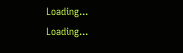Loading...
Loading...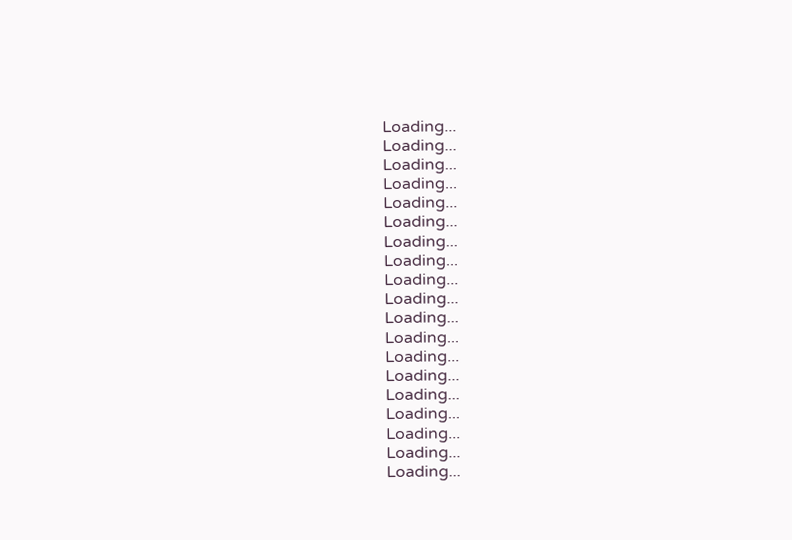Loading...
Loading...
Loading...
Loading...
Loading...
Loading...
Loading...
Loading...
Loading...
Loading...
Loading...
Loading...
Loading...
Loading...
Loading...
Loading...
Loading...
Loading...
Loading...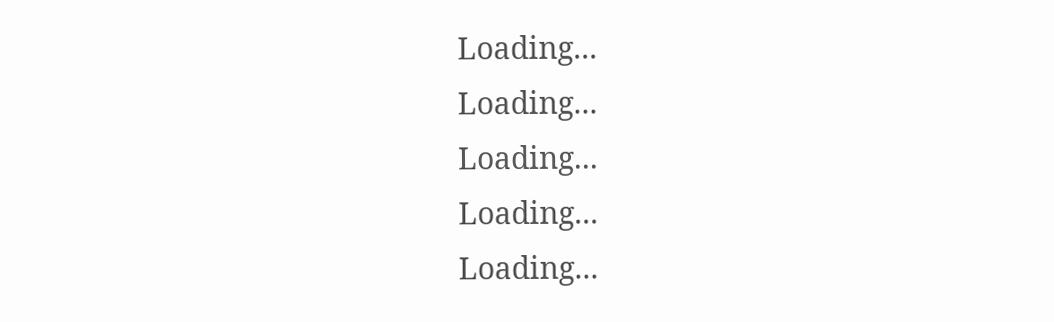Loading...
Loading...
Loading...
Loading...
Loading...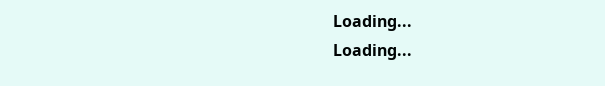Loading...
Loading...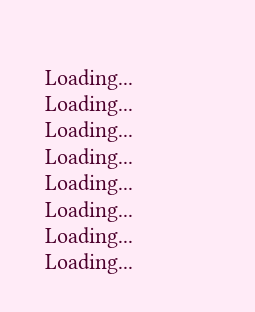Loading...
Loading...
Loading...
Loading...
Loading...
Loading...
Loading...
Loading...